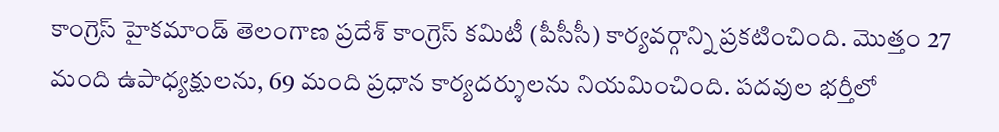కాంగ్రెస్ హైకమాండ్ తెలంగాణ ప్రదేశ్ కాంగ్రెస్ కమిటీ (పీసీసీ) కార్యవర్గాన్ని ప్రకటించింది. మెుత్తం 27 మంది ఉపాధ్యక్షులను, 69 మంది ప్రధాన కార్యదర్శులను నియమించింది. పదవుల భర్తీలో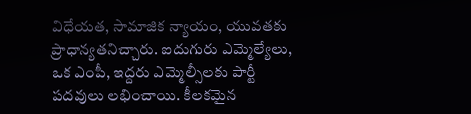విధేయత, సామాజిక న్యాయం, యువతకు ప్రాధాన్యతనిచ్చారు. ఐదుగురు ఎమ్మెల్యేలు, ఒక ఎంపీ, ఇద్దరు ఎమ్మెల్సీలకు పార్టీ పదవులు లభించాయి. కీలకమైన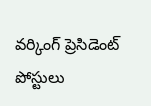వర్కింగ్ ప్రెసిడెంట్ పోస్టులు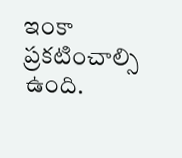ఇంకా ప్రకటించాల్సి ఉంది.